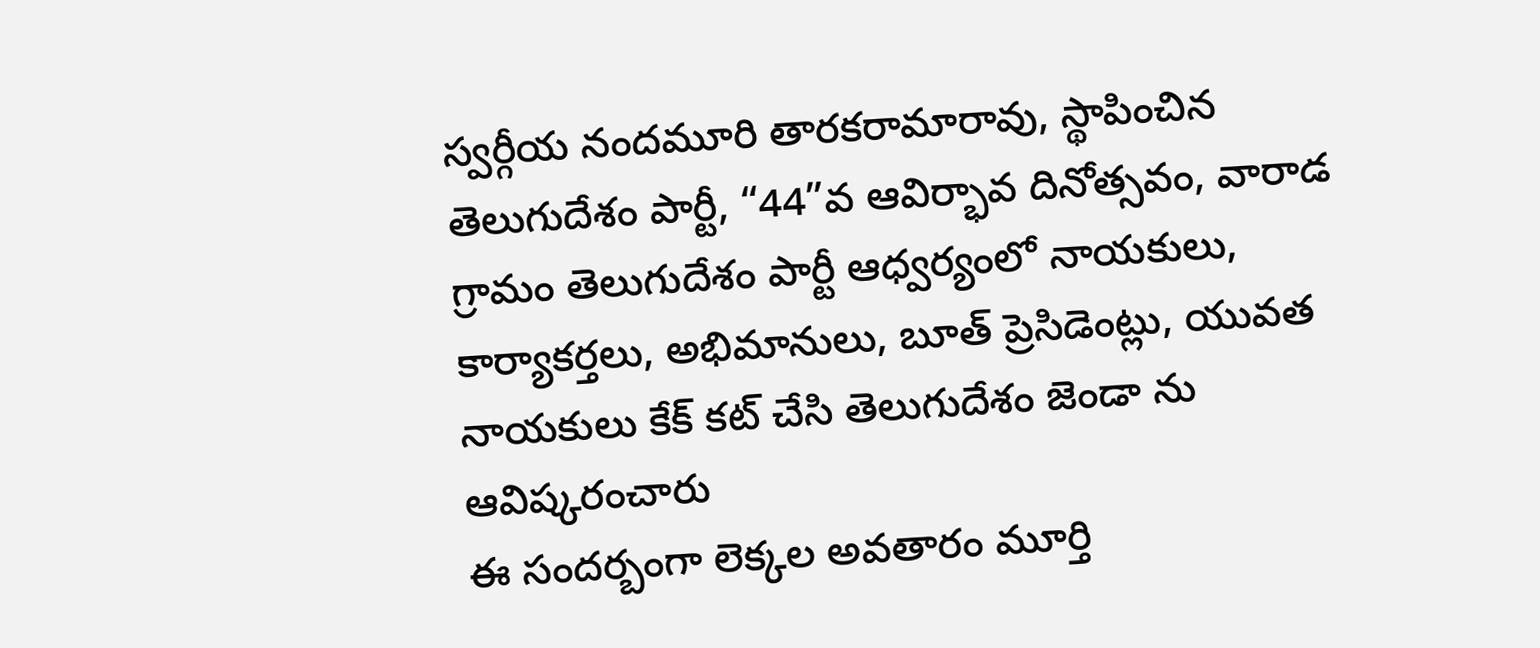స్వర్గీయ నందమూరి తారకరామారావు, స్థాపించిన తెలుగుదేశం పార్టీ, “44”వ ఆవిర్భావ దినోత్సవం, వారాడ గ్రామం తెలుగుదేశం పార్టీ ఆధ్వర్యంలో నాయకులు, కార్యాకర్తలు, అభిమానులు, బూత్ ప్రెసిడెంట్లు, యువత నాయకులు కేక్ కట్ చేసి తెలుగుదేశం జెండా ను ఆవిష్కరంచారు
ఈ సందర్బంగా లెక్కల అవతారం మూర్తి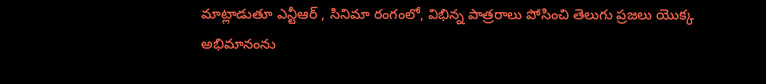మాట్లాడుతూ ఎన్టీఆర్ , సినిమా రంగంలో, విభిన్న పాత్రరాలు పోసించి తెలుగు ప్రజలు యొక్క అభిమానంను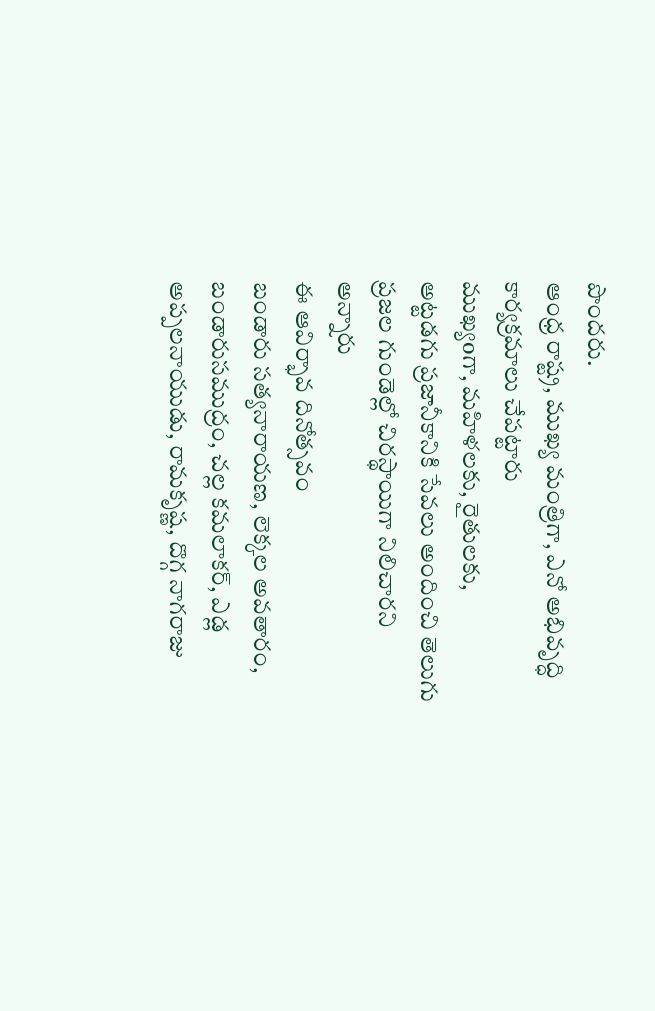పొందరు.
ఆంధ్ర రాష్ట్ర, ముఖ్య మంత్రిగా, ఎనో అభివృద్ధి కార్యక్రమాలు చేపట్టారు
ముఖ్యoగా, మహిళలకు, రైతులకు,
అట్టడగు ప్రజానీకానికి సేవలు అందించి తెలుగు ప్రజల గుండెల్లో చిరస్థాయిగా నిలిచారని అన్నారు
ఈ ఆవిర్భావ దినోత్సవం
బండారు సత్యనారాయణ, లెక్కల అవతారం, బండారుసముద్రం, చల్ల కమలాకర్, ఎడ్ల అప్పలనాయుడు, రామకృష్ణ, దొగ్గ నాగరాజు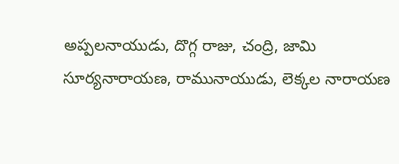అప్పలనాయుడు, దొగ్గ రాజు, చంద్రి, జామి సూర్యనారాయణ, రామునాయుడు, లెక్కల నారాయణ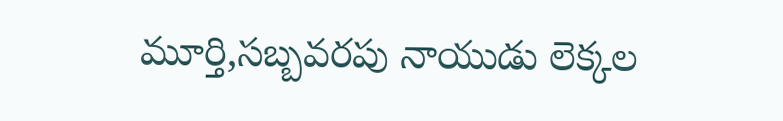మూర్తి,సబ్బవరపు నాయుడు లెక్కల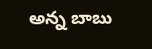అన్న బాబు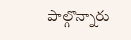పాల్గొన్నారు